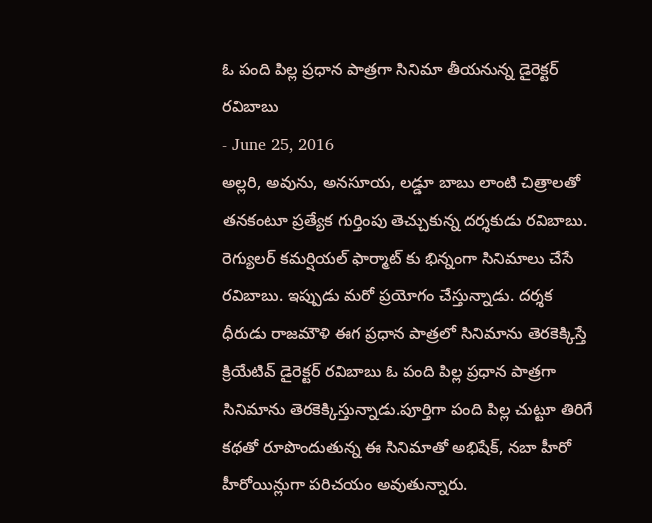ఓ పంది పిల్ల ప్రధాన పాత్రగా సినిమా తీయనున్న డైరెక్టర్ రవిబాబు
- June 25, 2016
అల్లరి, అవును, అనసూయ, లడ్డూ బాబు లాంటి చిత్రాలతో తనకంటూ ప్రత్యేక గుర్తింపు తెచ్చుకున్న దర్శకుడు రవిబాబు. రెగ్యులర్ కమర్షియల్ ఫార్మాట్ కు భిన్నంగా సినిమాలు చేసే రవిబాబు. ఇప్పుడు మరో ప్రయోగం చేస్తున్నాడు. దర్శక ధీరుడు రాజమౌళి ఈగ ప్రధాన పాత్రలో సినిమాను తెరకెక్కిస్తే క్రియేటివ్ డైరెక్టర్ రవిబాబు ఓ పంది పిల్ల ప్రధాన పాత్రగా సినిమాను తెరకెక్కిస్తున్నాడు.పూర్తిగా పంది పిల్ల చుట్టూ తిరిగే కథతో రూపొందుతున్న ఈ సినిమాతో అభిషేక్, నబా హీరో హీరోయిన్లుగా పరిచయం అవుతున్నారు.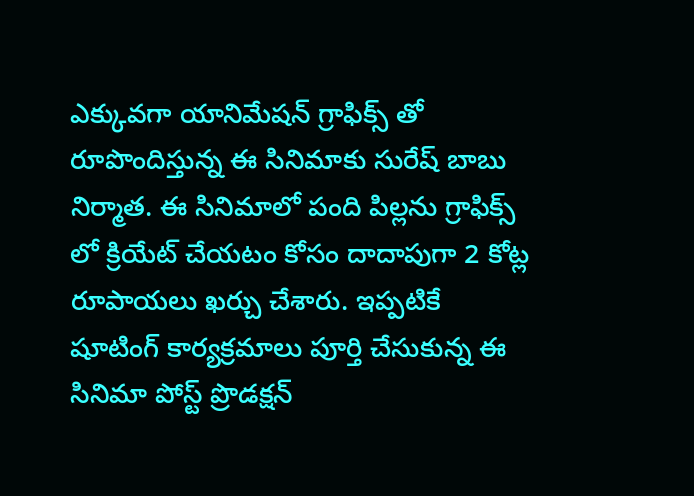ఎక్కువగా యానిమేషన్ గ్రాఫిక్స్ తో రూపొందిస్తున్న ఈ సినిమాకు సురేష్ బాబు నిర్మాత. ఈ సినిమాలో పంది పిల్లను గ్రాఫిక్స్ లో క్రియేట్ చేయటం కోసం దాదాపుగా 2 కోట్ల రూపాయలు ఖర్చు చేశారు. ఇప్పటికే షూటింగ్ కార్యక్రమాలు పూర్తి చేసుకున్న ఈ సినిమా పోస్ట్ ప్రొడక్షన్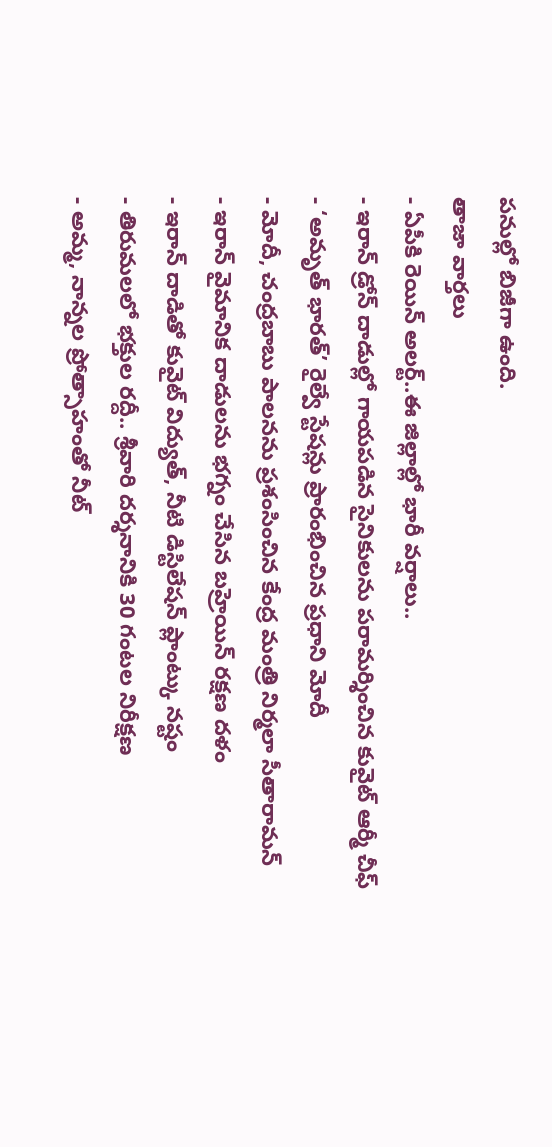పనుల్లో బిజీగా ఉంది.
తాజా వార్తలు
- ఏపీకి రెయిన్ అలర్ట్..ఈ జిల్లాల్లో భారీ వర్షాలు..
- ఇరాన్ డ్రోన్ దాడుల్లో గాయపడిన సైనికులను పరామర్శించిన కువైట్ ఆర్మీ చీఫ్
- ‘అమృత్ భారత్’ రైల్వే స్టేషన్లు ప్రారంభించిన ప్రధాని మోదీ
- మోదీ, చంద్రబాబు పాలనను ప్రశంసించిన కేంద్ర మంత్రి నిర్మలా సీతారామన్
- ఇరాన్ వైమానిక దాడులను భగ్నం చేసిన బహ్రెయిన్ రక్షణ దళం
- ఇరాన్ దాడితో కువైట్ విద్యుత్, నీటి డిస్టిలేషన్ ప్లాంట్కు నష్టం
- తిరుమలలో భక్తుల రద్దీ.. శ్రీవారి దర్శనానికి 30 గంటల నిరీక్షణ
- అమ్మ, నాన్నల ప్రోత్సాహంతో నీట్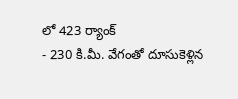లో 423 ర్యాంక్
- 230 కి.మీ. వేగంతో దూసుకెళ్లిన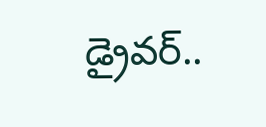డ్రైవర్..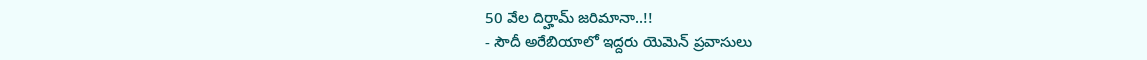50 వేల దిర్హామ్ జరిమానా..!!
- సౌదీ అరేబియాలో ఇద్దరు యెమెన్ ప్రవాసులు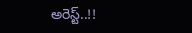అరెస్ట్..!!